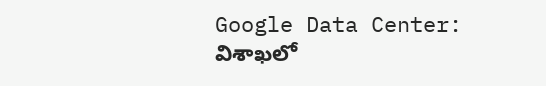Google Data Center: విశాఖలో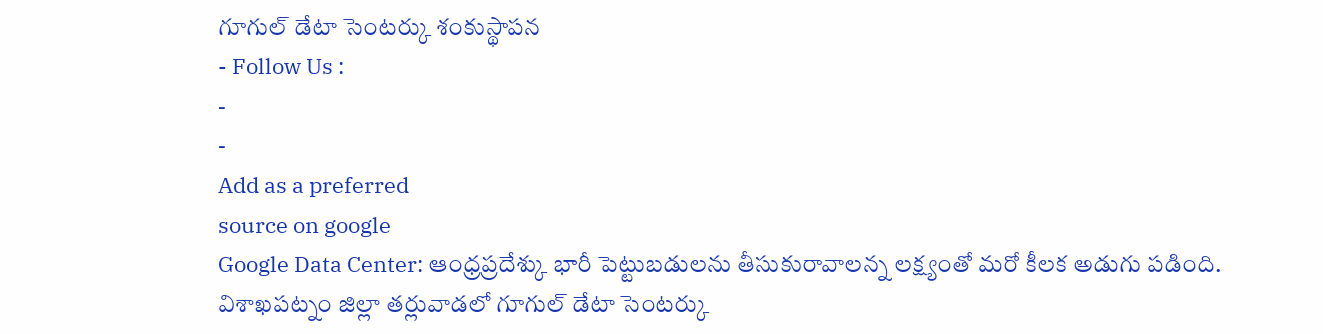గూగుల్ డేటా సెంటర్కు శంకుస్థాపన
- Follow Us :
-
-
Add as a preferred
source on google
Google Data Center: ఆంధ్రప్రదేశ్కు భారీ పెట్టుబడులను తీసుకురావాలన్న లక్ష్యంతో మరో కీలక అడుగు పడింది. విశాఖపట్నం జిల్లా తర్లువాడలో గూగుల్ డేటా సెంటర్కు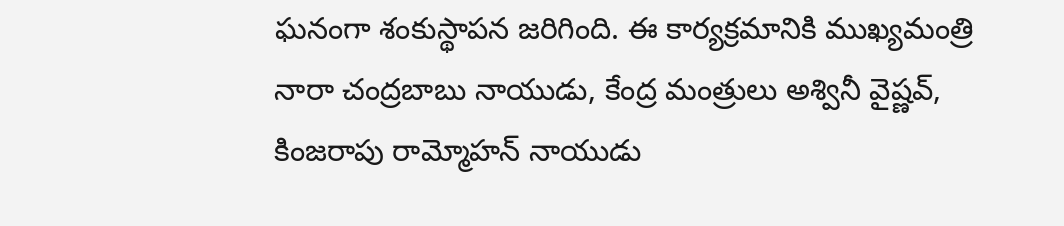ఘనంగా శంకుస్థాపన జరిగింది. ఈ కార్యక్రమానికి ముఖ్యమంత్రి నారా చంద్రబాబు నాయుడు, కేంద్ర మంత్రులు అశ్వినీ వైష్ణవ్, కింజరాపు రామ్మోహన్ నాయుడు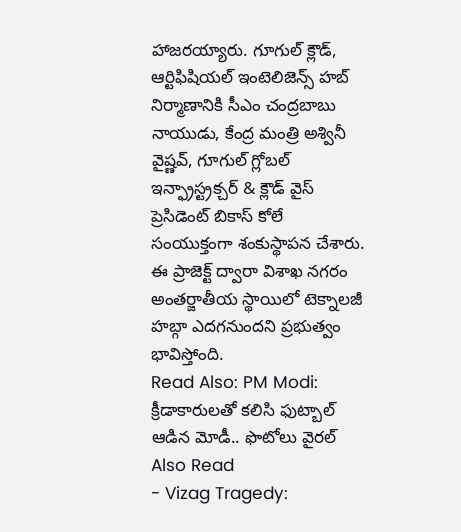హాజరయ్యారు. గూగుల్ క్లౌడ్, ఆర్టిఫిషియల్ ఇంటెలిజెన్స్ హబ్ నిర్మాణానికి సీఎం చంద్రబాబు నాయుడు, కేంద్ర మంత్రి అశ్వినీ వైష్ణవ్, గూగుల్ గ్లోబల్ ఇన్ఫ్రాస్ట్రక్చర్ & క్లౌడ్ వైస్ ప్రెసిడెంట్ బికాస్ కోలే సంయుక్తంగా శంకుస్థాపన చేశారు. ఈ ప్రాజెక్ట్ ద్వారా విశాఖ నగరం అంతర్జాతీయ స్థాయిలో టెక్నాలజీ హబ్గా ఎదగనుందని ప్రభుత్వం భావిస్తోంది.
Read Also: PM Modi: క్రీడాకారులతో కలిసి ఫుట్బాల్ ఆడిన మోడీ.. ఫొటోలు వైరల్
Also Read
- Vizag Tragedy: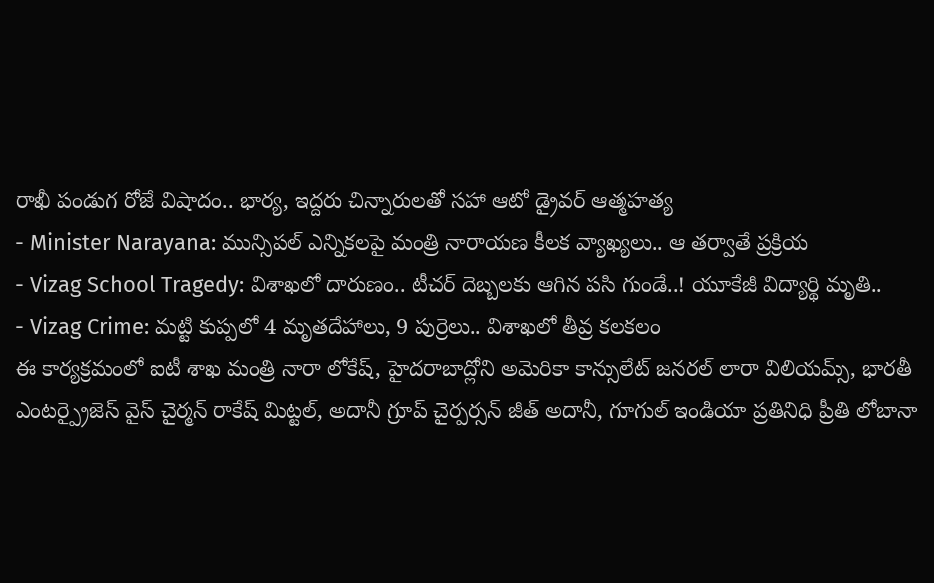రాఖీ పండుగ రోజే విషాదం.. భార్య, ఇద్దరు చిన్నారులతో సహా ఆటో డ్రైవర్ ఆత్మహత్య
- Minister Narayana: మున్సిపల్ ఎన్నికలపై మంత్రి నారాయణ కీలక వ్యాఖ్యలు.. ఆ తర్వాతే ప్రక్రియ
- Vizag School Tragedy: విశాఖలో దారుణం.. టీచర్ దెబ్బలకు ఆగిన పసి గుండే..! యూకేజీ విద్యార్థి మృతి..
- Vizag Crime: మట్టి కుప్పలో 4 మృతదేహాలు, 9 పుర్రెలు.. విశాఖలో తీవ్ర కలకలం
ఈ కార్యక్రమంలో ఐటీ శాఖ మంత్రి నారా లోకేష్, హైదరాబాద్లోని అమెరికా కాన్సులేట్ జనరల్ లారా విలియమ్స్, భారతీ ఎంటర్ప్రైజెస్ వైస్ చైర్మన్ రాకేష్ మిట్టల్, అదానీ గ్రూప్ చైర్పర్సన్ జీత్ అదానీ, గూగుల్ ఇండియా ప్రతినిధి ప్రీతి లోబానా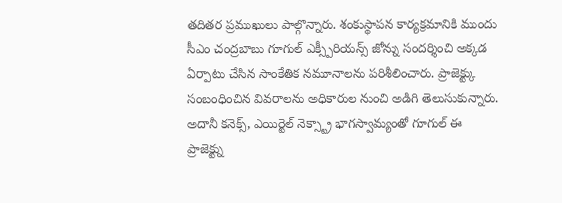తదితర ప్రముఖులు పాల్గొన్నారు. శంకుస్థాపన కార్యక్రమానికి ముందు సీఎం చంద్రబాబు గూగుల్ ఎక్స్పీరియన్స్ జోన్ను సందర్శించి అక్కడ ఏర్పాటు చేసిన సాంకేతిక నమూనాలను పరిశీలించారు. ప్రాజెక్ట్కు సంబంధించిన వివరాలను అధికారుల నుంచి అడిగి తెలుసుకున్నారు.
అదానీ కనెక్స్, ఎయిర్టెల్ నెక్స్ట్రా భాగస్వామ్యంతో గూగుల్ ఈ ప్రాజెక్ట్ను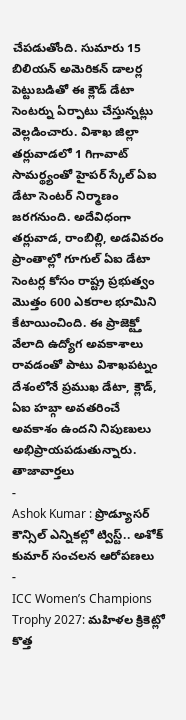చేపడుతోంది. సుమారు 15 బిలియన్ అమెరికన్ డాలర్ల పెట్టుబడితో ఈ క్లౌడ్ డేటా సెంటర్ను ఏర్పాటు చేస్తున్నట్లు వెల్లడించారు. విశాఖ జిల్లా తర్లువాడలో 1 గిగావాట్ సామర్థ్యంతో హైపర్ స్కేల్ ఏఐ డేటా సెంటర్ నిర్మాణం జరగనుంది. అదేవిధంగా తర్లువాడ, రాంబిల్లి, అడవివరం ప్రాంతాల్లో గూగుల్ ఏఐ డేటా సెంటర్ల కోసం రాష్ట్ర ప్రభుత్వం మొత్తం 600 ఎకరాల భూమిని కేటాయించింది. ఈ ప్రాజెక్ట్తో వేలాది ఉద్యోగ అవకాశాలు రావడంతో పాటు విశాఖపట్నం దేశంలోనే ప్రముఖ డేటా, క్లౌడ్, ఏఐ హబ్గా అవతరించే అవకాశం ఉందని నిపుణులు అభిప్రాయపడుతున్నారు.
తాజావార్తలు
-
Ashok Kumar : ప్రొడ్యూసర్ కౌన్సిల్ ఎన్నికల్లో ట్విస్ట్.. అశోక్ కుమార్ సంచలన ఆరోపణలు
-
ICC Women’s Champions Trophy 2027: మహిళల క్రికెట్లో కొత్త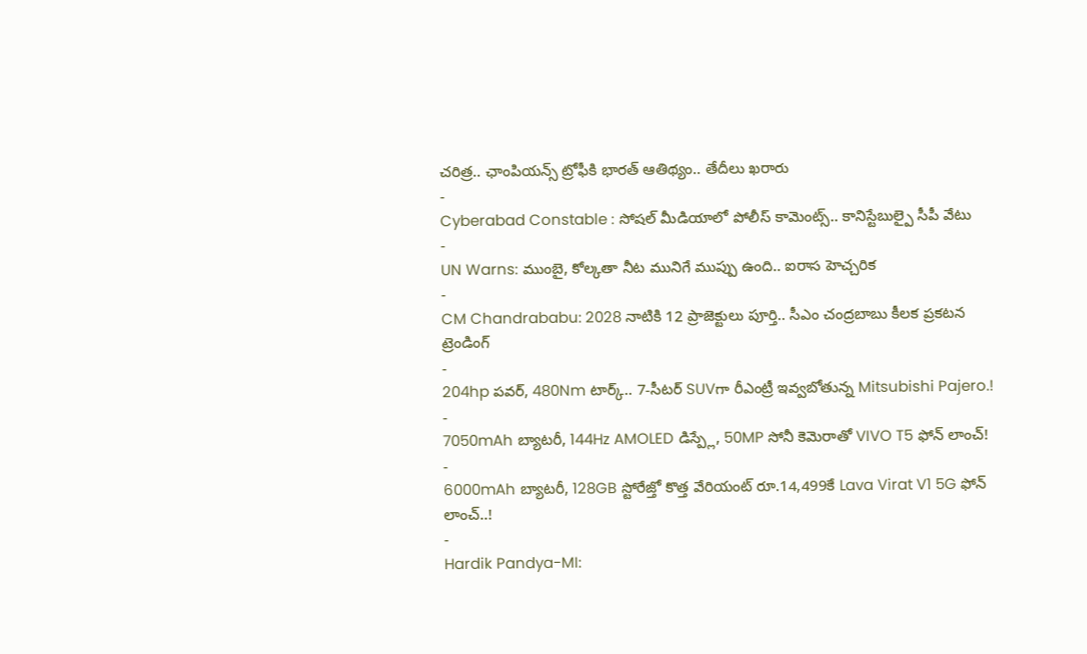చరిత్ర.. ఛాంపియన్స్ ట్రోఫీకి భారత్ ఆతిథ్యం.. తేదీలు ఖరారు
-
Cyberabad Constable : సోషల్ మీడియాలో పోలీస్ కామెంట్స్.. కానిస్టేబుల్పై సీపీ వేటు
-
UN Warns: ముంబై, కోల్కతా నీట మునిగే ముప్పు ఉంది.. ఐరాస హెచ్చరిక
-
CM Chandrababu: 2028 నాటికి 12 ప్రాజెక్టులు పూర్తి.. సీఎం చంద్రబాబు కీలక ప్రకటన
ట్రెండింగ్
-
204hp పవర్, 480Nm టార్క్.. 7-సీటర్ SUVగా రీఎంట్రీ ఇవ్వబోతున్న Mitsubishi Pajero.!
-
7050mAh బ్యాటరీ, 144Hz AMOLED డిస్ప్లే, 50MP సోనీ కెమెరాతో VIVO T5 ఫోన్ లాంచ్!
-
6000mAh బ్యాటరీ, 128GB స్టోరేజ్తో కొత్త వేరియంట్ రూ.14,499కే Lava Virat V1 5G ఫోన్ లాంచ్..!
-
Hardik Pandya-MI: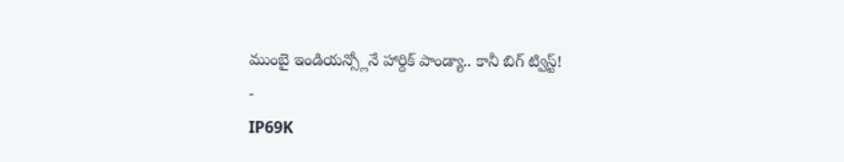ముంబై ఇండియన్స్లోనే హార్దిక్ పాండ్యా.. కానీ బిగ్ ట్విస్ట్!
-
IP69K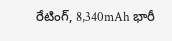రేటింగ్, 8,340mAh భారీ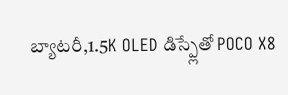బ్యాటరీ,1.5K OLED డిస్ప్లేతో POCO X8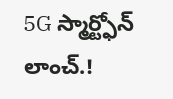5G స్మార్ట్ఫోన్ లాంచ్.!